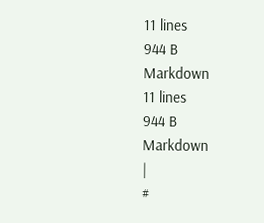11 lines
944 B
Markdown
11 lines
944 B
Markdown
|
#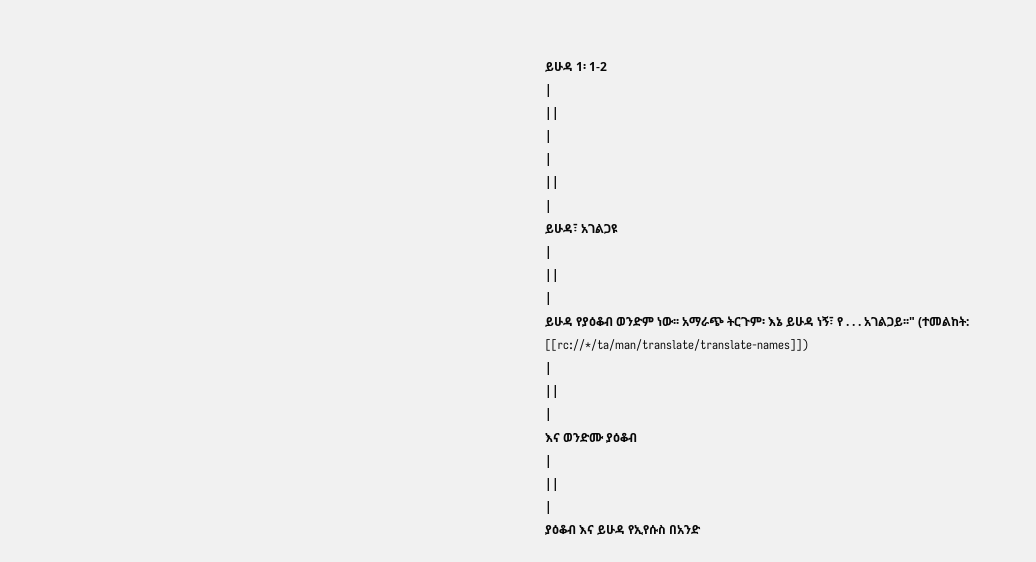ይሁዳ 1፡ 1-2
|
||
|
|
||
|
ይሁዳ፣ አገልጋዩ
|
||
|
ይሁዳ የያዕቆብ ወንድም ነው፡፡ አማራጭ ትርጉም፡ እኔ ይሁዳ ነኝ፣ የ . . . አገልጋይ፡፡" (ተመልከት: [[rc://*/ta/man/translate/translate-names]])
|
||
|
እና ወንድሙ ያዕቆብ
|
||
|
ያዕቆብ እና ይሁዳ የኢየሱስ በአንድ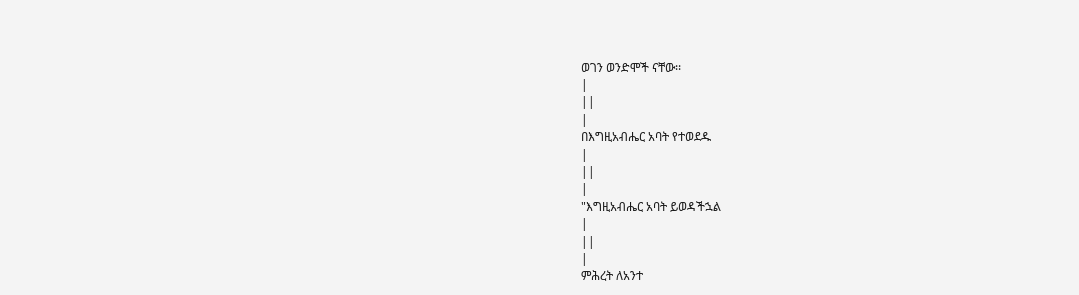ወገን ወንድሞች ናቸው፡፡
|
||
|
በእግዚአብሔር አባት የተወደዱ
|
||
|
"እግዚአብሔር አባት ይወዳችኋል
|
||
|
ምሕረት ለአንተ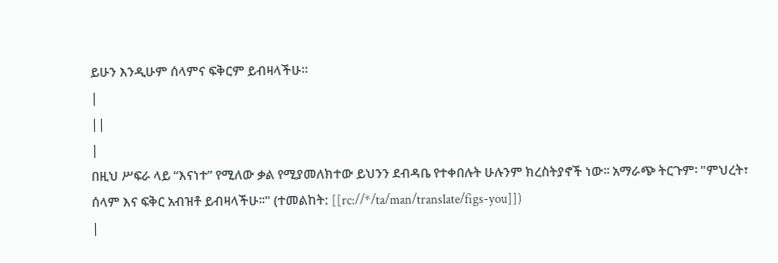ይሁን እንዲሁም ሰላምና ፍቅርም ይብዛላችሁ።
|
||
|
በዚህ ሥፍራ ላይ “እናነተ” የሚለው ቃል የሚያመለክተው ይህንን ደብዳቤ የተቀበሉት ሁሉንም ክረስትያኖች ነው፡፡ አማራጭ ትርጉም፡ "ምህረት፣ ሰላም እና ፍቅር አብዝቶ ይብዛላችሁ፡፡" (ተመልከት: [[rc://*/ta/man/translate/figs-you]])
|